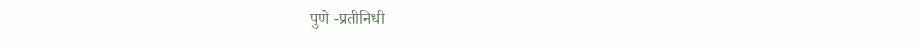पुणे -प्रतीनिधी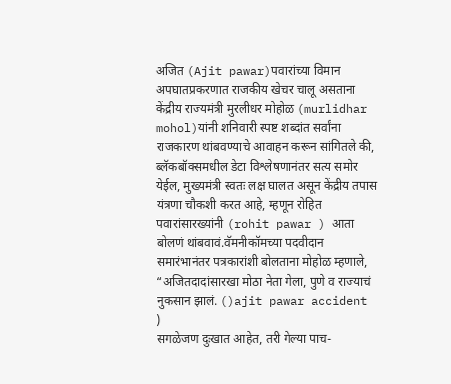अजित (Ajit pawar)पवारांच्या विमान अपघातप्रकरणात राजकीय खेचर चालू असताना केंद्रीय राज्यमंत्री मुरलीधर मोहोळ (murlidhar mohol)यांनी शनिवारी स्पष्ट शब्दांत सर्वांना राजकारण थांबवण्याचे आवाहन करून सांगितले की, ब्लॅकबॉक्समधील डेटा विश्लेषणानंतर सत्य समोर येईल, मुख्यमंत्री स्वतः लक्ष घालत असून केंद्रीय तपास यंत्रणा चौकशी करत आहे, म्हणून रोहित पवारांसारख्यांनी (rohit pawar ) आता बोलणं थांबवावं.वॅमनीकॉमच्या पदवीदान समारंभानंतर पत्रकारांशी बोलताना मोहोळ म्हणाले, “अजितदादांसारखा मोठा नेता गेला, पुणे व राज्याचं नुकसान झालं. ()ajit pawar accident )
सगळेजण दुःखात आहेत, तरी गेल्या पाच-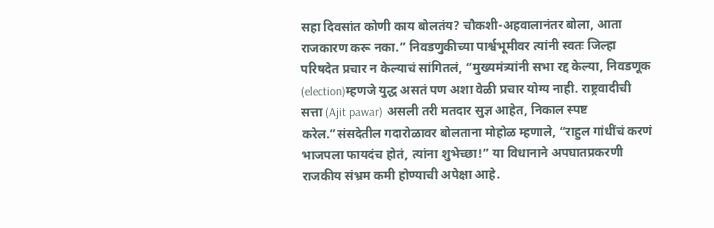सहा दिवसांत कोणी काय बोलतंय? चौकशी-अहवालानंतर बोला, आता राजकारण करू नका.” निवडणुकीच्या पार्श्वभूमीवर त्यांनी स्वतः जिल्हा परिषदेत प्रचार न केल्याचं सांगितलं, “मुख्यमंत्र्यांनी सभा रद्द केल्या, निवडणूक (election)म्हणजे युद्ध असतं पण अशा वेळी प्रचार योग्य नाही. राष्ट्रवादीची सत्ता (Ajit pawar) असली तरी मतदार सुज्ञ आहेत, निकाल स्पष्ट करेल.”संसदेतील गदारोळावर बोलताना मोहोळ म्हणाले, “राहुल गांधींचं करणं भाजपला फायदंच होतं, त्यांना शुभेच्छा!” या विधानाने अपघातप्रकरणी राजकीय संभ्रम कमी होण्याची अपेक्षा आहे.